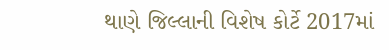થાણે જિલ્લાની વિશેષ કોર્ટે 2017માં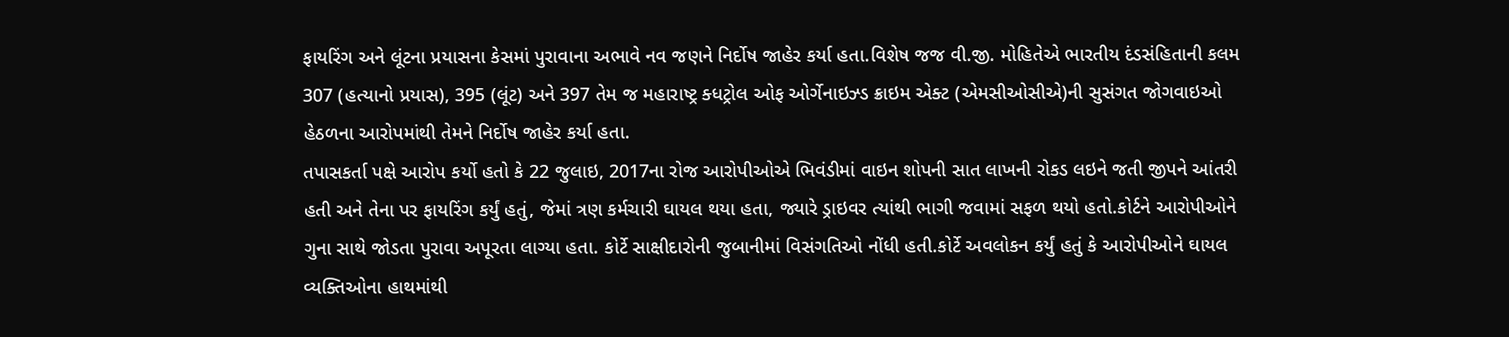ફાયરિંગ અને લૂંટના પ્રયાસના કેસમાં પુરાવાના અભાવે નવ જણને નિર્દોષ જાહેર કર્યા હતા.વિશેષ જજ વી.જી. મોહિતેએ ભારતીય દંડસંહિતાની કલમ 307 (હત્યાનો પ્રયાસ), 395 (લૂંટ) અને 397 તેમ જ મહારાષ્ટ્ર ક્ધટ્રોલ ઓફ ઓર્ગેનાઇઝ્ડ ક્રાઇમ એક્ટ (એમસીઓસીએ)ની સુસંગત જોગવાઇઓ હેઠળના આરોપમાંથી તેમને નિર્દોષ જાહેર કર્યા હતા.
તપાસકર્તા પક્ષે આરોપ કર્યો હતો કે 22 જુલાઇ, 2017ના રોજ આરોપીઓએ ભિવંડીમાં વાઇન શોપની સાત લાખની રોકડ લઇને જતી જીપને આંતરી હતી અને તેના પર ફાયરિંગ કર્યું હતું, જેમાં ત્રણ કર્મચારી ઘાયલ થયા હતા, જ્યારે ડ્રાઇવર ત્યાંથી ભાગી જવામાં સફળ થયો હતો.કોર્ટને આરોપીઓને ગુના સાથે જોડતા પુરાવા અપૂરતા લાગ્યા હતા. કોર્ટે સાક્ષીદારોની જુબાનીમાં વિસંગતિઓ નોંધી હતી.કોર્ટે અવલોકન કર્યું હતું કે આરોપીઓને ઘાયલ વ્યક્તિઓના હાથમાંથી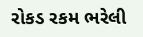રોકડ રકમ ભરેલી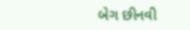બેગ છીનવી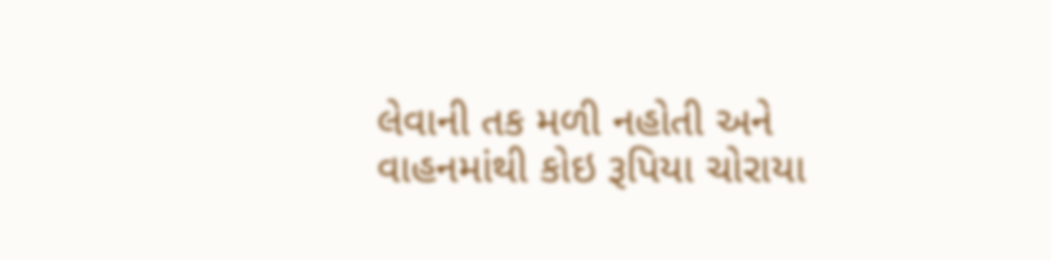લેવાની તક મળી નહોતી અને વાહનમાંથી કોઇ રૂપિયા ચોરાયા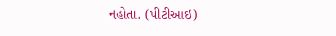નહોતા. (પીટીઆઇ)